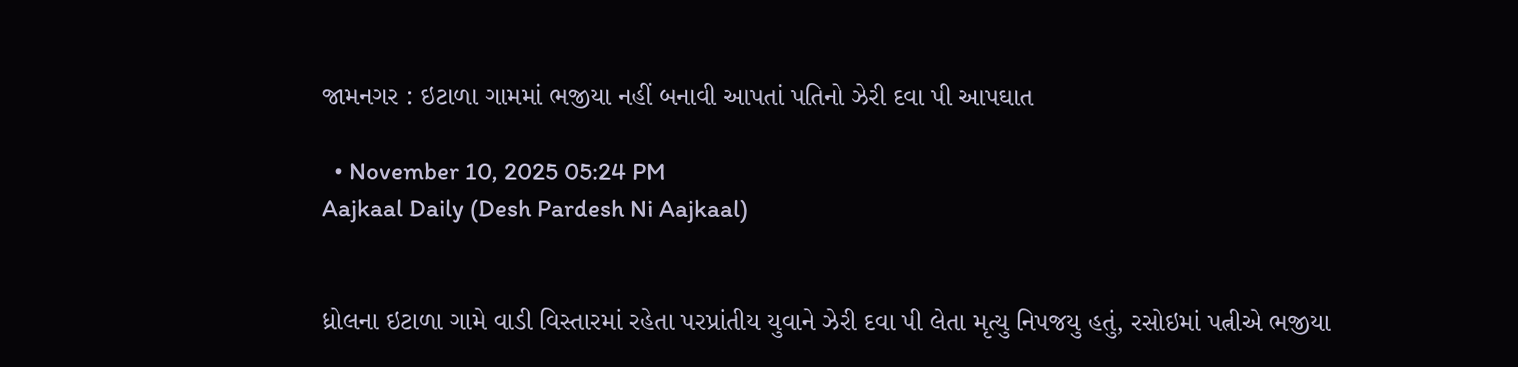જામનગર : ઇટાળા ગામમાં ભજીયા નહીં બનાવી આપતાં પતિનો ઝેરી દવા પી આપઘાત

  • November 10, 2025 05:24 PM
Aajkaal Daily (Desh Pardesh Ni Aajkaal)


ધ્રોલના ઇટાળા ગામે વાડી વિસ્તારમાં રહેતા પરપ્રાંતીય યુવાને ઝેરી દવા પી લેતા મૃત્યુ નિપજયુ હતું, રસોઇમાં પત્નીએ ભજીયા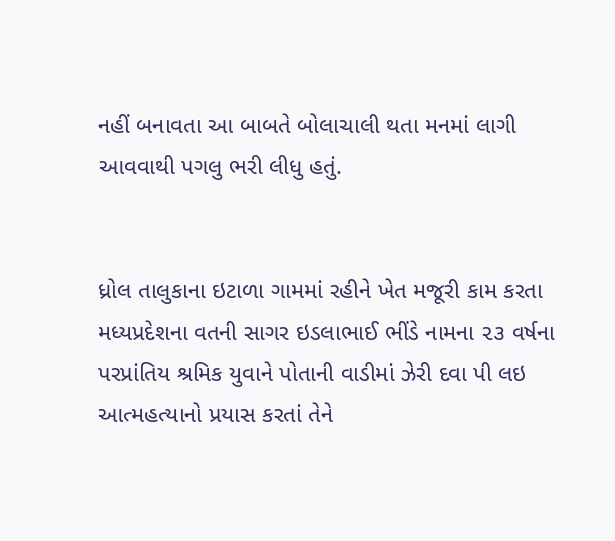નહીં બનાવતા આ બાબતે બોલાચાલી થતા મનમાં લાગી આવવાથી પગલુ ભરી લીધુ હતું.


ધ્રોલ તાલુકાના ઇટાળા ગામમાં રહીને ખેત મજૂરી કામ કરતા મધ્યપ્રદેશના વતની સાગર ઇડલાભાઈ ભીંડે નામના ૨૩ વર્ષના પરપ્રાંતિય શ્રમિક યુવાને પોતાની વાડીમાં ઝેરી દવા પી લઇ આત્મહત્યાનો પ્રયાસ કરતાં તેને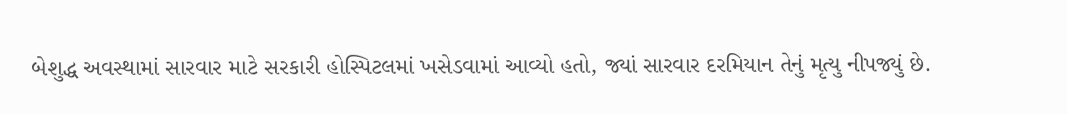બેશુદ્ધ અવસ્થામાં સારવાર માટે સરકારી હોસ્પિટલમાં ખસેડવામાં આવ્યો હતો, જ્યાં સારવાર દરમિયાન તેનું મૃત્યુ નીપજ્યું છે.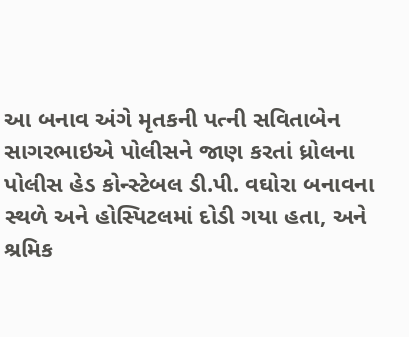આ બનાવ અંગે મૃતકની પત્ની સવિતાબેન સાગરભાઇએ પોલીસને જાણ કરતાં ધ્રોલના પોલીસ હેડ કોન્સ્ટેબલ ડી.પી. વઘોરા બનાવના સ્થળે અને હોસ્પિટલમાં દોડી ગયા હતા, અને શ્રમિક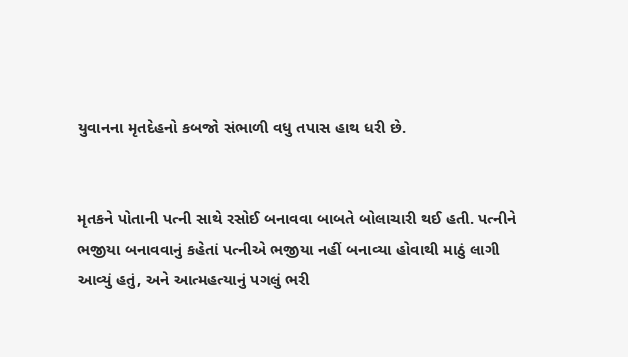યુવાનના મૃતદેહનો કબજો સંભાળી વધુ તપાસ હાથ ધરી છે.


મૃતકને પોતાની પત્ની સાથે રસોઈ બનાવવા બાબતે બોલાચારી થઈ હતી. પત્નીને ભજીયા બનાવવાનું કહેતાં પત્નીએ ભજીયા નહીં બનાવ્યા હોવાથી માઠું લાગી આવ્યું હતું, અને આત્મહત્યાનું પગલું ભરી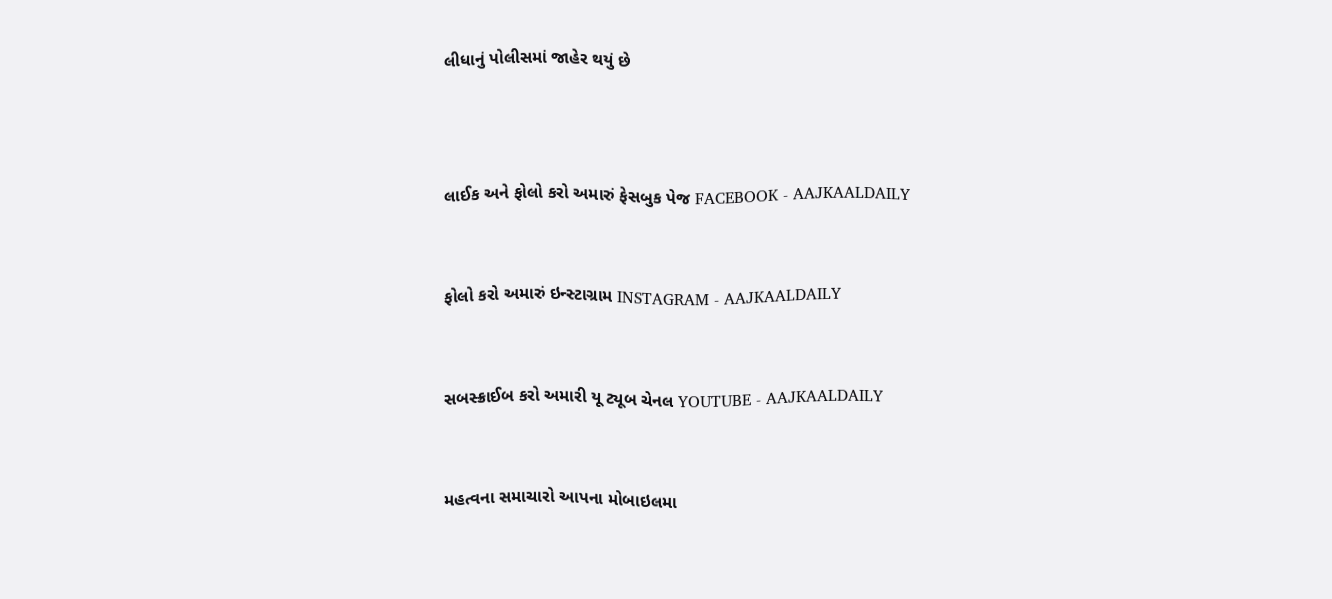લીધાનું પોલીસમાં જાહેર થયું છે



લાઈક અને ફોલો કરો અમારું ફેસબુક પેજ FACEBOOK - AAJKAALDAILY


ફોલો કરો અમારું ઇન્સ્ટાગ્રામ INSTAGRAM - AAJKAALDAILY


સબસ્ક્રાઈબ કરો અમારી યૂ ટ્યૂબ ચેનલ YOUTUBE - AAJKAALDAILY


મહત્વના સમાચારો આપના મોબાઇલમા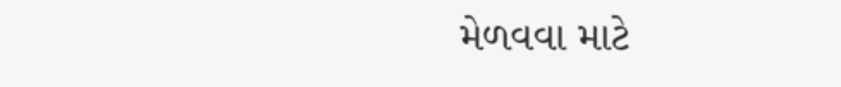મેળવવા માટે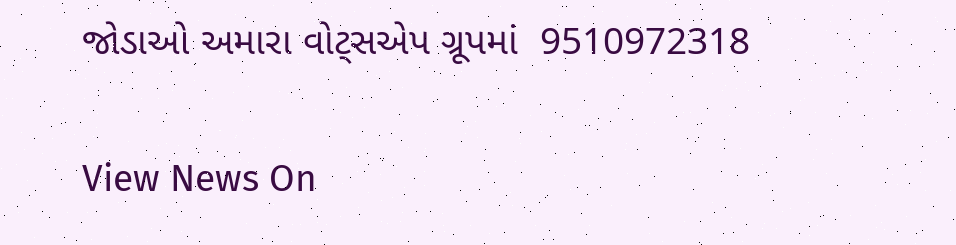જોડાઓ અમારા વોટ્સએપ ગ્રૂપમાં  9510972318

View News On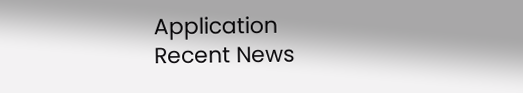Application
Recent News